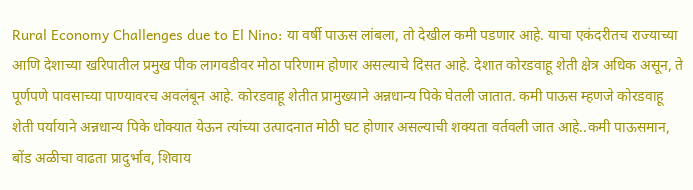Rural Economy Challenges due to El Nino: या वर्षी पाऊस लांबला, तो देखील कमी पडणार आहे. याचा एकंदरीतच राज्याच्या आणि देशाच्या खरिपातील प्रमुख पीक लागवडीवर मोठा परिणाम होणार असल्याचे दिसत आहे. देशात कोरडवाहू शेती क्षेत्र अधिक असून, ते पूर्णपणे पावसाच्या पाण्यावरच अवलंबून आहे. कोरडवाहू शेतीत प्रामुख्याने अन्नधान्य पिके घेतली जातात. कमी पाऊस म्हणजे कोरडवाहू शेती पर्यायाने अन्नधान्य पिके धोक्यात येऊन त्यांच्या उत्पादनात मोठी घट होणार असल्याची शक्यता वर्तवली जात आहे..कमी पाऊसमान, बोंड अळीचा वाढता प्रादुर्भाव, शिवाय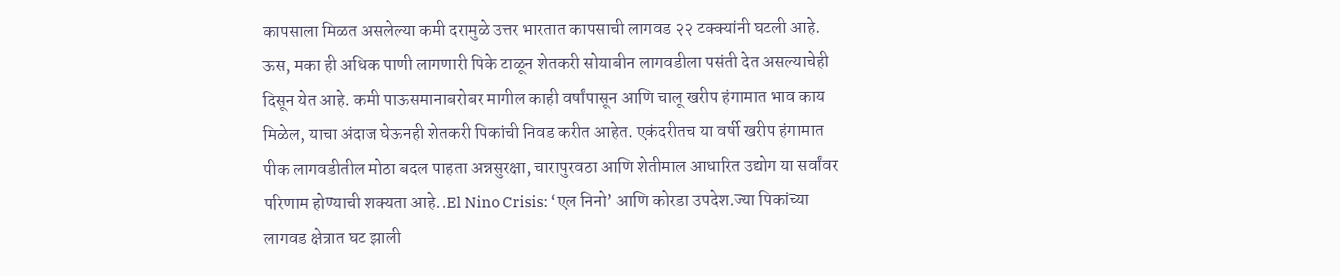कापसाला मिळत असलेल्या कमी दरामुळे उत्तर भारतात कापसाची लागवड २२ टक्क्यांनी घटली आहे. ऊस, मका ही अधिक पाणी लागणारी पिके टाळून शेतकरी सोयाबीन लागवडीला पसंती देत असल्याचेही दिसून येत आहे. कमी पाऊसमानाबरोबर मागील काही वर्षांपासून आणि चालू खरीप हंगामात भाव काय मिळेल, याचा अंदाज घेऊनही शेतकरी पिकांची निवड करीत आहेत. एकंदरीतच या वर्षी खरीप हंगामात पीक लागवडीतील मोठा बदल पाहता अन्नसुरक्षा, चारापुरवठा आणि शेतीमाल आधारित उद्योग या सर्वांवर परिणाम होण्याची शक्यता आहे..El Nino Crisis: ‘एल निनो’ आणि कोरडा उपदेश.ज्या पिकांच्या लागवड क्षेत्रात घट झाली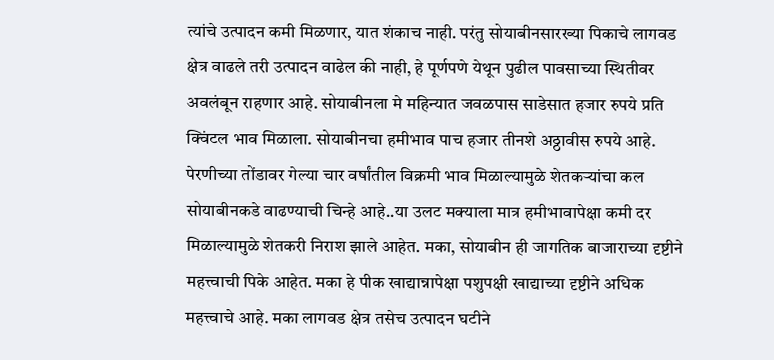त्यांचे उत्पादन कमी मिळणार, यात शंकाच नाही. परंतु सोयाबीनसारख्या पिकाचे लागवड क्षेत्र वाढले तरी उत्पादन वाढेल की नाही, हे पूर्णपणे येथून पुढील पावसाच्या स्थितीवर अवलंबून राहणार आहे. सोयाबीनला मे महिन्यात जवळपास साडेसात हजार रुपये प्रति क्विंटल भाव मिळाला. सोयाबीनचा हमीभाव पाच हजार तीनशे अठ्ठावीस रुपये आहे. पेरणीच्या तोंडावर गेल्या चार वर्षांतील विक्रमी भाव मिळाल्यामुळे शेतकऱ्यांचा कल सोयाबीनकडे वाढण्याची चिन्हे आहे..या उलट मक्याला मात्र हमीभावापेक्षा कमी दर मिळाल्यामुळे शेतकरी निराश झाले आहेत. मका, सोयाबीन ही जागतिक बाजाराच्या दृष्टीने महत्त्वाची पिके आहेत. मका हे पीक खाद्यान्नापेक्षा पशुपक्षी खाद्याच्या दृष्टीने अधिक महत्त्वाचे आहे. मका लागवड क्षेत्र तसेच उत्पादन घटीने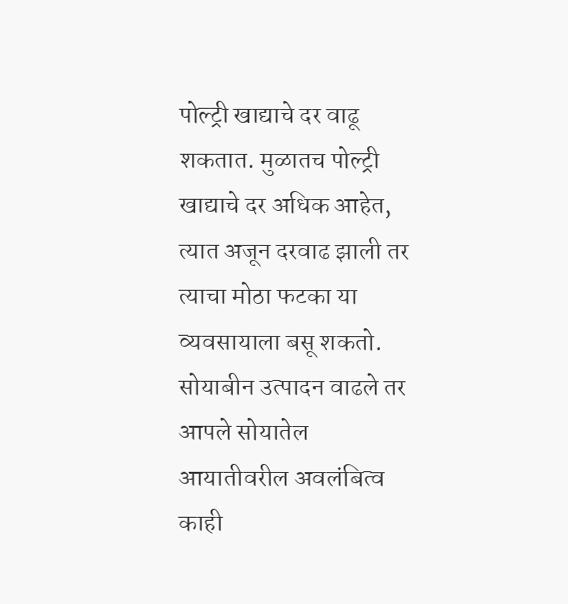पोल्ट्री खाद्याचे दर वाढू शकतात. मुळातच पोल्ट्री खाद्याचे दर अधिक आहेत, त्यात अजून दरवाढ झाली तर त्याचा मोठा फटका या व्यवसायाला बसू शकतो. सोयाबीन उत्पादन वाढले तर आपले सोयातेल आयातीवरील अवलंबित्व काही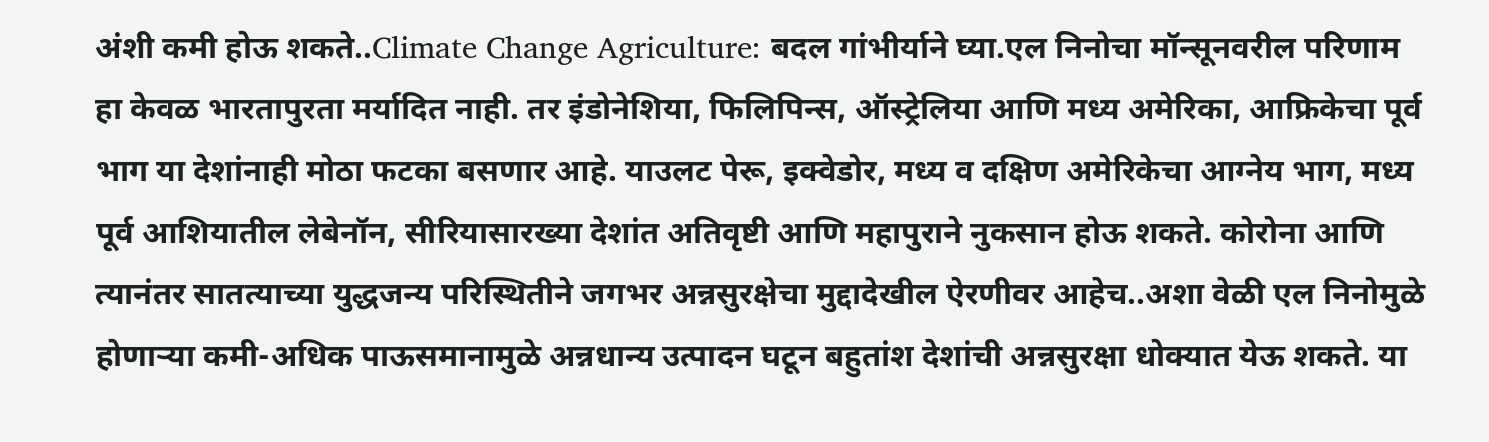अंशी कमी होऊ शकते..Climate Change Agriculture: बदल गांभीर्याने घ्या.एल निनोचा मॉन्सूनवरील परिणाम हा केवळ भारतापुरता मर्यादित नाही. तर इंडोनेशिया, फिलिपिन्स, ऑस्ट्रेलिया आणि मध्य अमेरिका, आफ्रिकेचा पूर्व भाग या देशांनाही मोठा फटका बसणार आहे. याउलट पेरू, इक्वेडोर, मध्य व दक्षिण अमेरिकेचा आग्नेय भाग, मध्य पूर्व आशियातील लेबेनॉन, सीरियासारख्या देशांत अतिवृष्टी आणि महापुराने नुकसान होऊ शकते. कोरोना आणि त्यानंतर सातत्याच्या युद्धजन्य परिस्थितीने जगभर अन्नसुरक्षेचा मुद्दादेखील ऐरणीवर आहेच..अशा वेळी एल निनोमुळे होणाऱ्या कमी-अधिक पाऊसमानामुळे अन्नधान्य उत्पादन घटून बहुतांश देशांची अन्नसुरक्षा धोक्यात येऊ शकते. या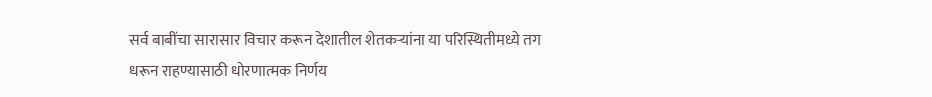सर्व बाबींचा सारासार विचार करून देशातील शेतकऱ्यांना या परिस्थितीमध्ये तग धरून राहण्यासाठी धोरणात्मक निर्णय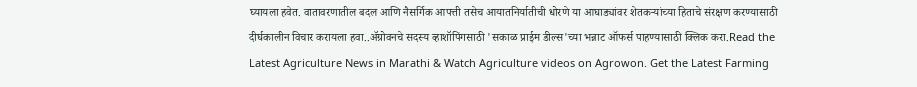घ्यायला हवेत. वातावरणातील बदल आणि नैसर्गिक आपत्ती तसेच आयातनिर्यातीची धोरणे या आघाड्यांवर शेतकऱ्यांच्या हिताचे संरक्षण करण्यासाठी दीर्घकालीन विचार करायला हवा..ॲग्रोवनचे सदस्य व्हाशॉपिंगसाठी 'सकाळ प्राईम डील्स'च्या भन्नाट ऑफर्स पाहण्यासाठी क्लिक करा.Read the Latest Agriculture News in Marathi & Watch Agriculture videos on Agrowon. Get the Latest Farming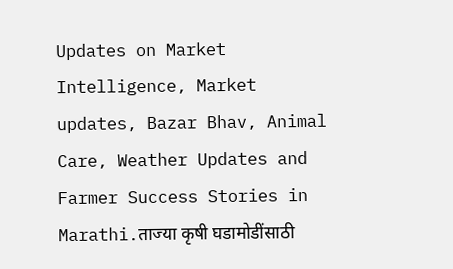Updates on Market Intelligence, Market updates, Bazar Bhav, Animal Care, Weather Updates and Farmer Success Stories in Marathi.ताज्या कृषी घडामोडींसाठी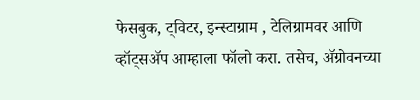फेसबुक, ट्विटर, इन्स्टाग्राम , टेलिग्रामवर आणि व्हॉट्सॲप आम्हाला फॉलो करा. तसेच, ॲग्रोवनच्या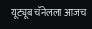यूट्यूब चॅनेलला आजच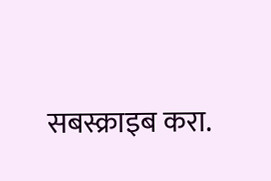सबस्क्राइब करा.